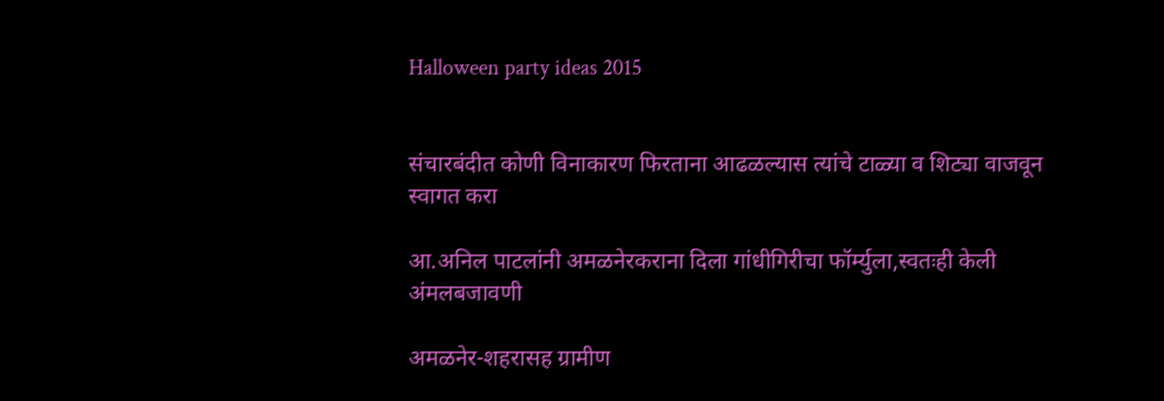Halloween party ideas 2015


संचारबंदीत कोणी विनाकारण फिरताना आढळल्यास त्यांचे टाळ्या व शिट्या वाजवून स्वागत करा

आ.अनिल पाटलांनी अमळनेरकराना दिला गांधीगिरीचा फॉर्म्युला,स्वतःही केली अंमलबजावणी

अमळनेर-शहरासह ग्रामीण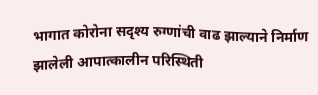भागात कोरोना सदृश्य रुग्णांची वाढ झाल्याने निर्माण झालेली आपात्कालीन परिस्थिती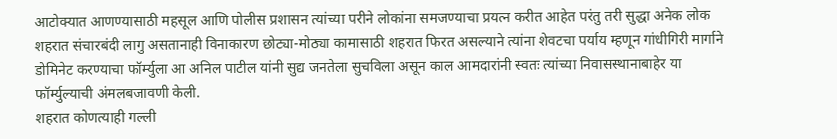आटोक्यात आणण्यासाठी महसूल आणि पोलीस प्रशासन त्यांच्या परीने लोकांना समजण्याचा प्रयत्न करीत आहेत परंतु तरी सुद्धा अनेक लोक शहरात संचारबंदी लागु असतानाही विनाकारण छोट्या-मोठ्या कामासाठी शहरात फिरत असल्याने त्यांना शेवटचा पर्याय म्हणून गांधीगिरी मार्गाने डोमिनेट करण्याचा फॉर्म्युला आ अनिल पाटील यांनी सुद्य जनतेला सुचविला असून काल आमदारांनी स्वतः त्यांच्या निवासस्थानाबाहेर या फॉर्म्युल्याची अंमलबजावणी केली.
शहरात कोणत्याही गल्ली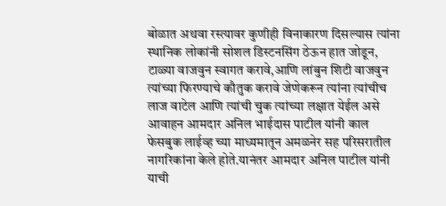बोळात अथवा रस्त्यावर कुणीही विनाकारण दिसल्यास त्यांना स्थानिक लोकांनी सोशल डिस्टनसिंग ठेऊन हात जोडून, टाळ्या वाजवुन स्वागत करावे,आणि लांबुन शिटी वाजवुन त्यांच्या फिरण्याचे कौतुक करावे जेणेकरून त्यांना त्यांचीच लाज वाटेल आणि त्यांची चुक त्यांच्या लक्षात येईल असे आवाहन आमदार अनिल भाईदास पाटील यांनी काल फेसबुक लाईव्ह च्या माध्यमातून अमळनेर सह परिसरातील नागरिकांना केले होते.यानंतर आमदार अनिल पाटील यांनी याची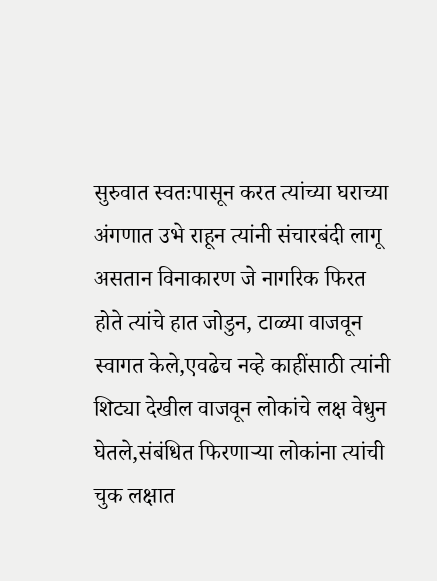सुरुवात स्वतःपासून करत त्यांच्या घराच्या अंगणात उभे राहून त्यांनी संचारबंदी लागू असतान विनाकारण जे नागरिक फिरत होते त्यांचे हात जोडुन, टाळ्या वाजवून स्वागत केले,एवढेच नव्हे काहींसाठी त्यांनी शिट्या देखील वाजवून लोकांचे लक्ष वेधुन घेतले,संबंधित फिरणाऱ्या लोकांना त्यांची चुक लक्षात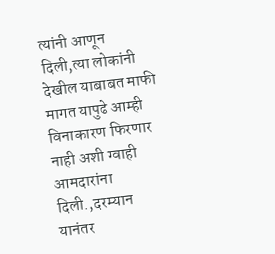त्यांनी आणून दिली,त्या लोकांनी देखील याबाबत माफी मागत यापुढे आम्ही विनाकारण फिरणार नाही अशी ग्वाही आमदारांना दिली.,दरम्यान यानंतर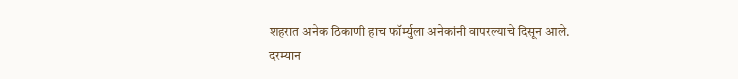शहरात अनेक ठिकाणी हाच फॉर्म्युला अनेकांनी वापरल्याचे दिसून आले.
दरम्यान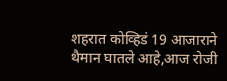शहरात कोव्हिडं 19 आजाराने थैमान घातले आहे,आज रोजी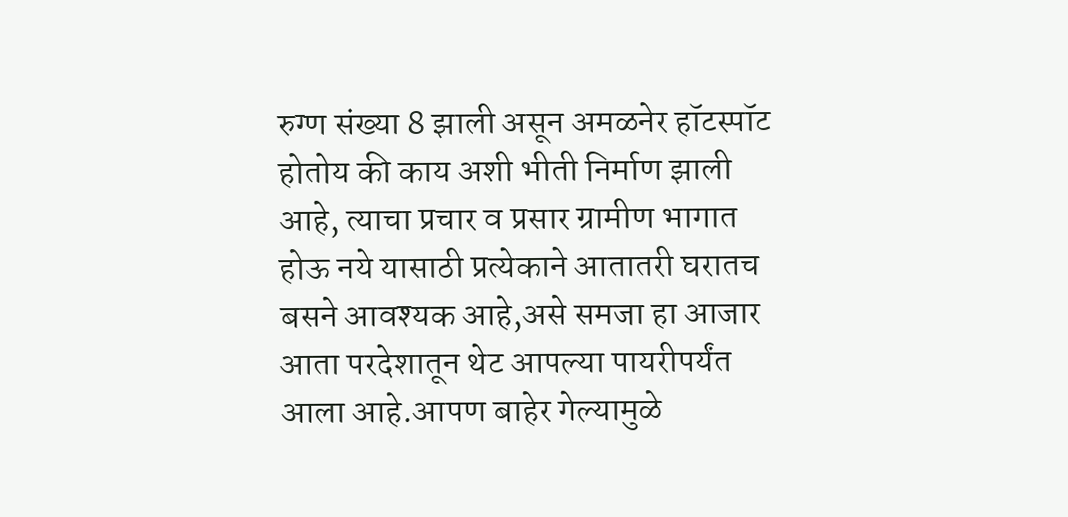रुग्ण संख्या 8 झाली असून अमळनेर हॉटस्पॉट होतोय की काय अशी भीती निर्माण झाली आहे, त्याचा प्रचार व प्रसार ग्रामीण भागात होऊ नये यासाठी प्रत्येकाने आतातरी घरातच बसने आवश्यक आहे,असे समजा हा आजार आता परदेशातून थेट आपल्या पायरीपर्यंत आला आहे.आपण बाहेर गेल्यामुळे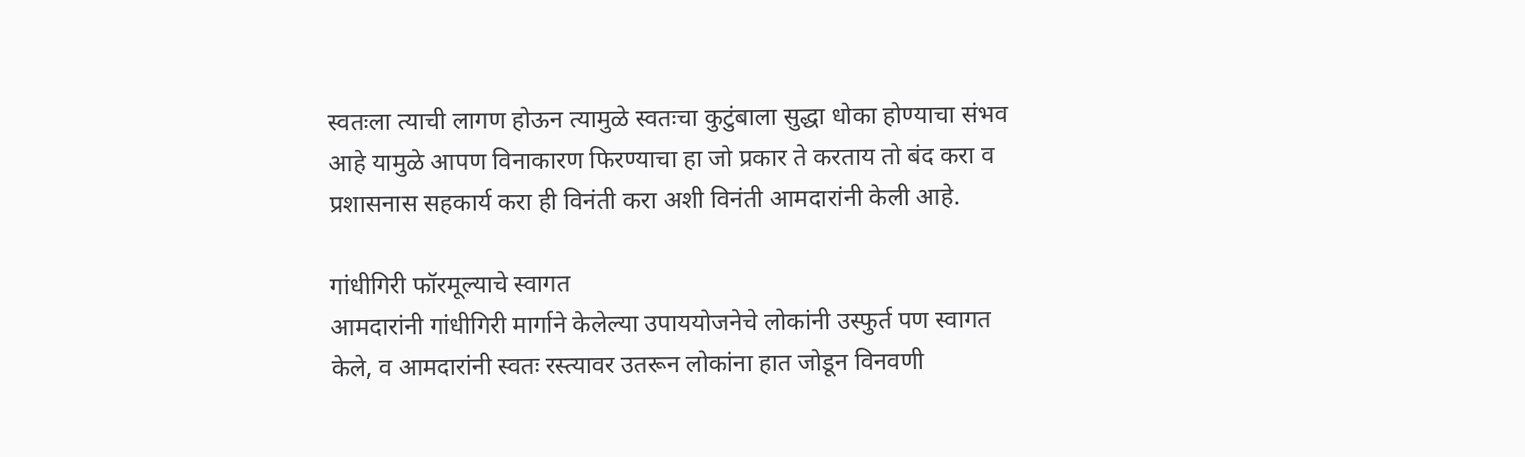स्वतःला त्याची लागण होऊन त्यामुळे स्वतःचा कुटुंबाला सुद्धा धोका होण्याचा संभव आहे यामुळे आपण विनाकारण फिरण्याचा हा जो प्रकार ते करताय तो बंद करा व प्रशासनास सहकार्य करा ही विनंती करा अशी विनंती आमदारांनी केली आहे.

गांधीगिरी फॉरमूल्याचे स्वागत
आमदारांनी गांधीगिरी मार्गाने केलेल्या उपाययोजनेचे लोकांनी उस्फुर्त पण स्वागत केले, व आमदारांनी स्वतः रस्त्यावर उतरून लोकांना हात जोडून विनवणी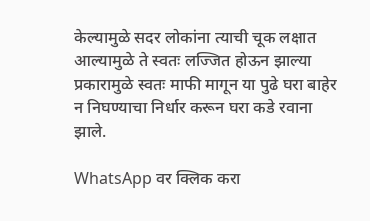केल्यामुळे सदर लोकांना त्याची चूक लक्षात आल्यामुळे ते स्वतः लज्जित होऊन झाल्या प्रकारामुळे स्वतः माफी मागून या पुढे घरा बाहेर न निघण्याचा निर्धार करून घरा कडे रवाना झाले.

WhatsApp वर क्लिक करा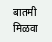बातमी मिळवा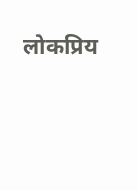लोकप्रिय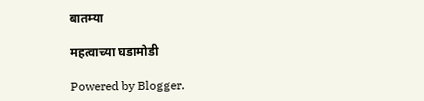बातम्या

महत्वाच्या घडामोडी

Powered by Blogger.